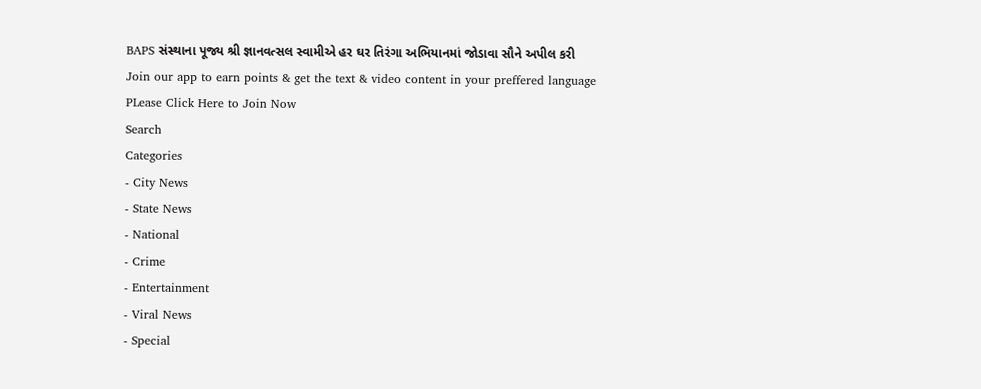BAPS સંસ્થાના પૂજ્ય શ્રી જ્ઞાનવત્સલ સ્વામીએ હર ઘર તિરંગા અભિયાનમાં જોડાવા સૌને અપીલ કરી
Join our app to earn points & get the text & video content in your preffered language
PLease Click Here to Join Now
Search
Categories
- City News
- State News
- National
- Crime
- Entertainment
- Viral News
- Special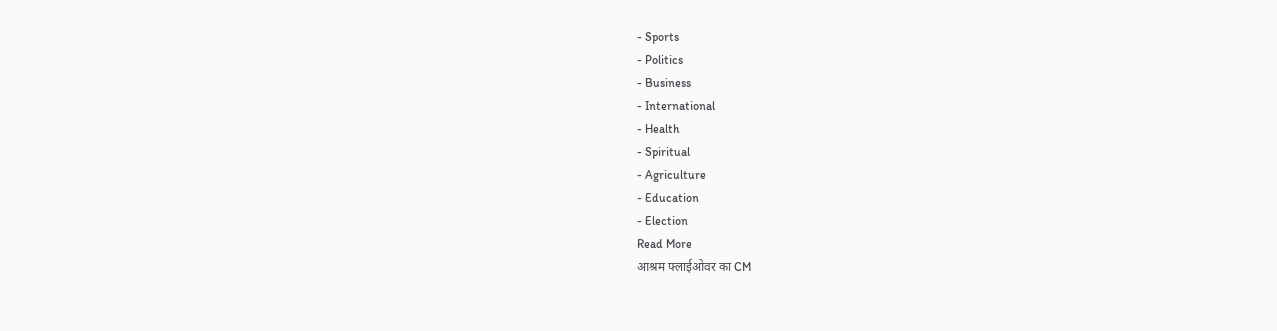- Sports
- Politics
- Business
- International
- Health
- Spiritual
- Agriculture
- Education
- Election
Read More
आश्रम फ्लाईओवर का CM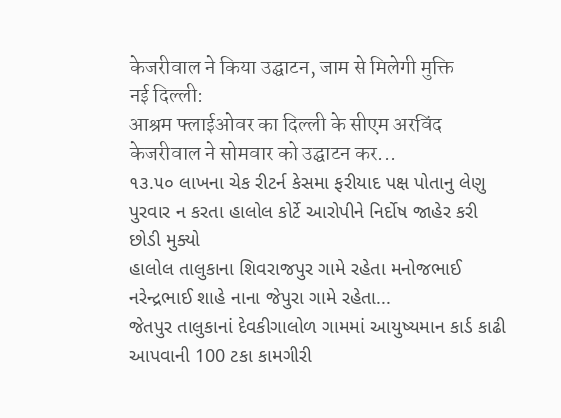केजरीवाल ने किया उद्घाटन, जाम से मिलेगी मुक्ति
नई दिल्ली:
आश्रम फ्लाईओवर का दिल्ली के सीएम अरविंद केजरीवाल ने सोमवार को उद्घाटन कर...
૧૩.૫૦ લાખના ચેક રીટર્ન કેસમા ફરીયાદ પક્ષ પોતાનુ લેણુ પુરવાર ન કરતા હાલોલ કોર્ટે આરોપીને નિર્દોષ જાહેર કરી છોડી મુક્યો
હાલોલ તાલુકાના શિવરાજપુર ગામે રહેતા મનોજભાઈ નરેન્દ્રભાઈ શાહે નાના જેપુરા ગામે રહેતા...
જેતપુર તાલુકાનાં દેવકીગાલોળ ગામમાં આયુષ્યમાન કાર્ડ કાઢી આપવાની 100 ટકા કામગીરી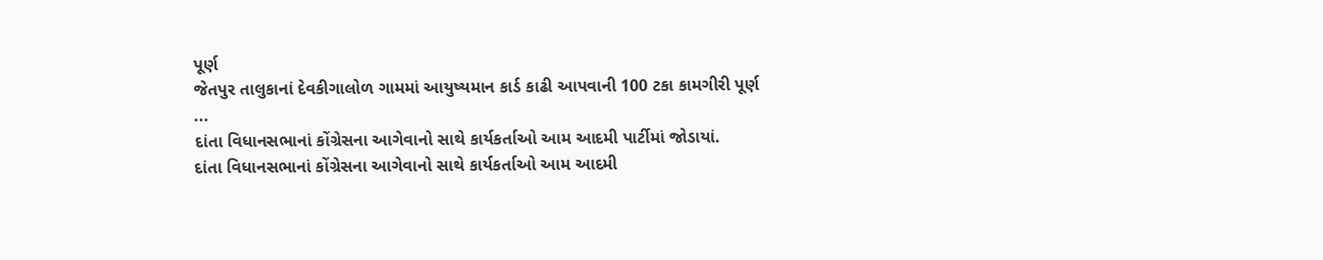પૂર્ણ
જેતપુર તાલુકાનાં દેવકીગાલોળ ગામમાં આયુષ્યમાન કાર્ડ કાઢી આપવાની 100 ટકા કામગીરી પૂર્ણ
...
દાંતા વિધાનસભાનાં કોંગ્રેસના આગેવાનો સાથે કાર્યકર્તાઓ આમ આદમી પાર્ટીમાં જોડાયાં.
દાંતા વિધાનસભાનાં કોંગ્રેસના આગેવાનો સાથે કાર્યકર્તાઓ આમ આદમી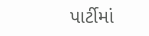પાર્ટીમાં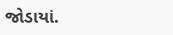જોડાયાં.